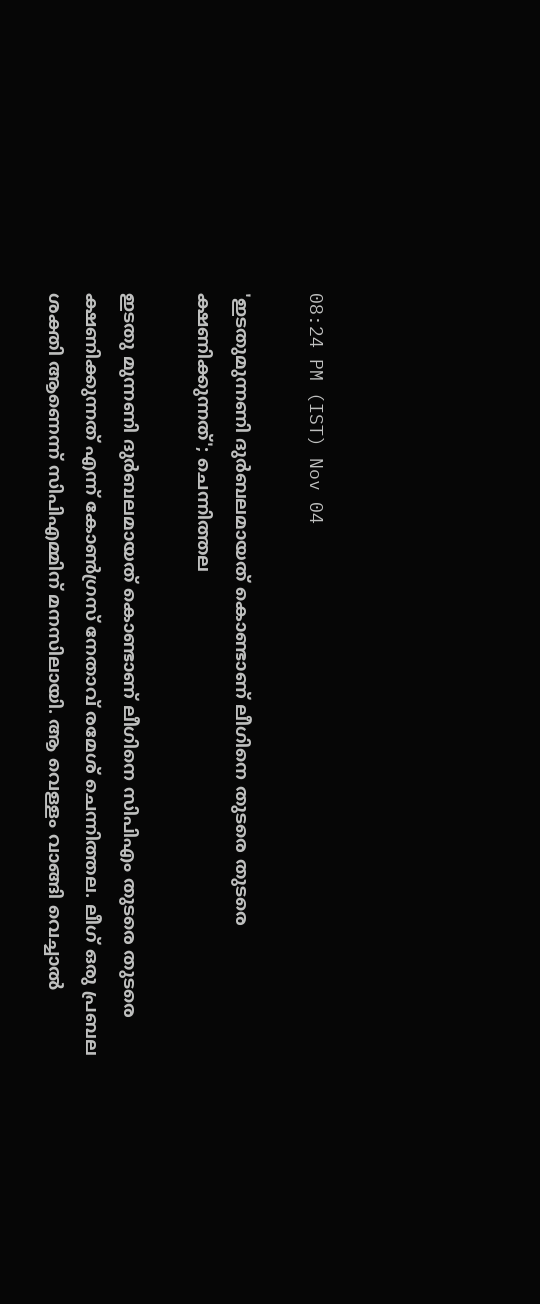08:24 PM (IST) Nov 04

'ഇടതുമുന്നണി ദുർബലമായത് കൊണ്ടാണ് ലീഗിനെ തുടരെ തുടരെ ക്ഷണിക്കുന്നത്'; ചെന്നിത്തല

ഇടതു മുന്നണി ദുർബലമായത് കൊണ്ടാണ് ലീഗിനെ സിപിഎം തുടരെ തുടരെ ക്ഷണിക്കുന്നത് എന്ന് കോൺഗ്രസ് നേതാവ് രമേശ് ചെന്നിത്തല. ലീഗ് ഒരു പ്രബല ശക്തി ആണെന്ന് സിപിഎമ്മിന് മനസിലായി. ആ വെള്ളം വാങ്ങി വെച്ചാൽ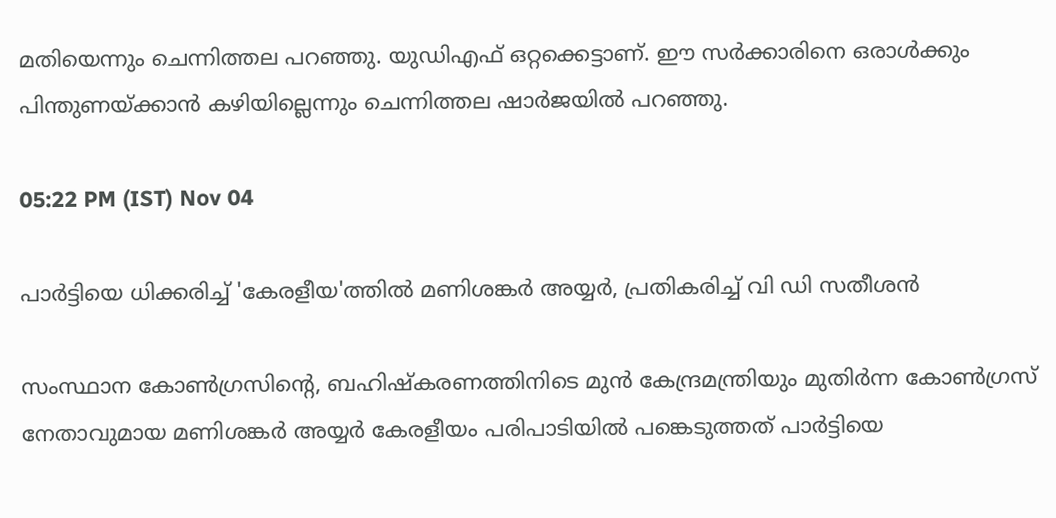മതിയെന്നും ചെന്നിത്തല പറഞ്ഞു. യുഡിഎഫ് ഒറ്റക്കെട്ടാണ്. ഈ സർക്കാരിനെ ഒരാൾക്കും പിന്തുണയ്ക്കാൻ കഴിയില്ലെന്നും ചെന്നിത്തല ഷാർജയിൽ പറഞ്ഞു.

05:22 PM (IST) Nov 04

പാർട്ടിയെ ധിക്കരിച്ച് 'കേരളീയ'ത്തിൽ മണിശങ്കർ അയ്യർ, പ്രതികരിച്ച് വി ഡി സതീശൻ

സംസ്ഥാന കോൺഗ്രസിന്‍റെ, ബഹിഷ്കരണത്തിനിടെ മുൻ കേന്ദ്രമന്ത്രിയും മുതിര്‍ന്ന കോൺഗ്രസ് നേതാവുമായ മണിശങ്കര്‍ അയ്യര്‍ കേരളീയം പരിപാടിയിൽ പങ്കെടുത്തത് പാർട്ടിയെ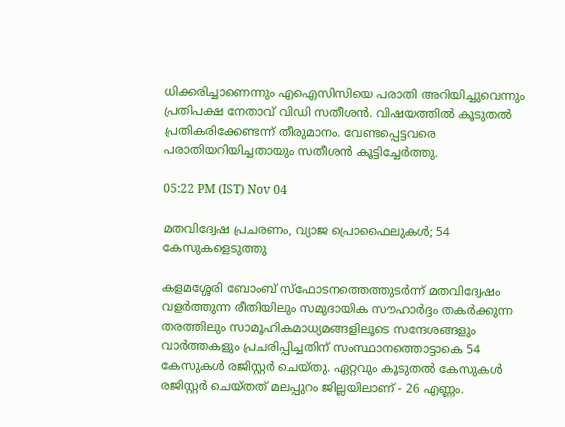ധിക്കരിച്ചാണെന്നും എഐസിസിയെ പരാതി അറിയിച്ചുവെന്നും പ്രതിപക്ഷ നേതാവ് വിഡി സതീശൻ. വിഷയത്തിൽ കൂടുതൽ പ്രതികരിക്കേണ്ടന്ന് തീരുമാനം. വേണ്ടപ്പെട്ടവരെ പരാതിയറിയിച്ചതായും സതീശൻ കൂട്ടിച്ചേർത്തു.

05:22 PM (IST) Nov 04

മതവിദ്വേഷ പ്രചരണം, വ്യാജ പ്രൊഫൈലുകൾ; 54 കേസുകളെടുത്തു

കളമശ്ശേരി ബോംബ് സ്ഫോടനത്തെത്തുടര്‍ന്ന് മതവിദ്വേഷം വളര്‍ത്തുന്ന രീതിയിലും സമുദായിക സൗഹാര്‍ദ്ദം തകര്‍ക്കുന്ന തരത്തിലും സാമൂഹികമാധ്യമങ്ങളിലൂടെ സന്ദേശങ്ങളും വാര്‍ത്തകളും പ്രചരിപ്പിച്ചതിന് സംസ്ഥാനത്തൊട്ടാകെ 54 കേസുകള്‍ രജിസ്റ്റര്‍ ചെയ്തു. ഏറ്റവും കൂടുതല്‍ കേസുകള്‍ രജിസ്റ്റര്‍ ചെയ്തത് മലപ്പുറം ജില്ലയിലാണ് - 26 എണ്ണം.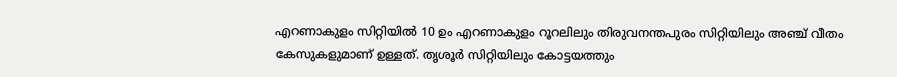എറണാകുളം സിറ്റിയില്‍ 10 ഉം എറണാകുളം റൂറലിലും തിരുവനന്തപുരം സിറ്റിയിലും അഞ്ച് വീതം കേസുകളുമാണ് ഉള്ളത്. തൃശൂര്‍ സിറ്റിയിലും കോട്ടയത്തും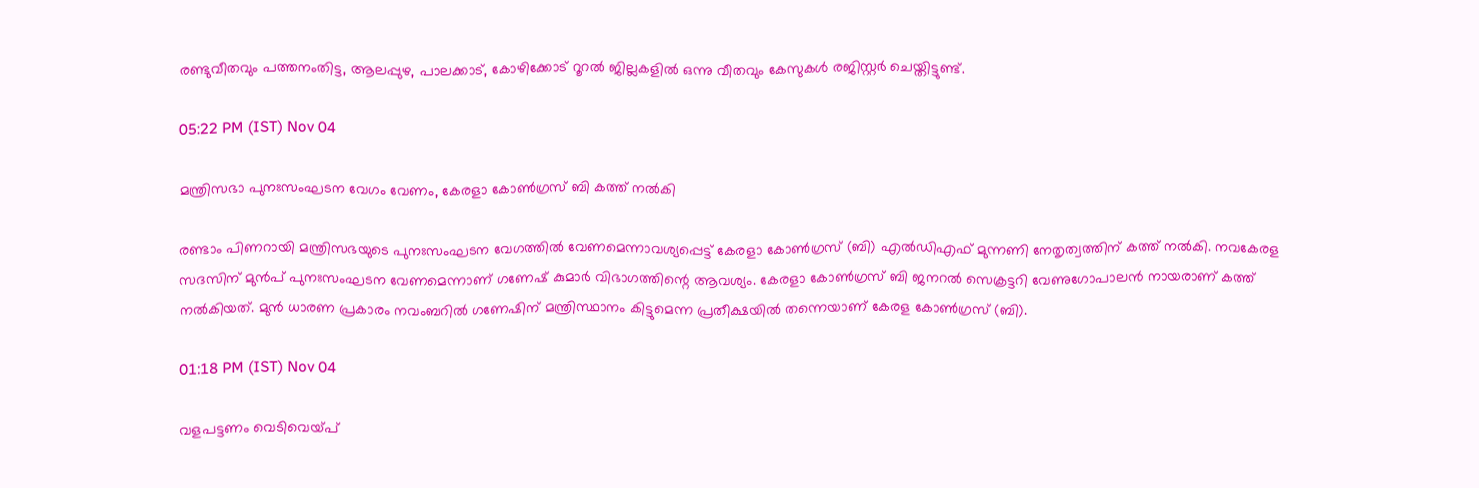രണ്ടുവീതവും പത്തനംതിട്ട, ആലപ്പുഴ, പാലക്കാട്, കോഴിക്കോട് റൂറല്‍ ജില്ലകളില്‍ ഒന്നു വീതവും കേസുകള്‍ രജിസ്റ്റര്‍ ചെയ്തിട്ടുണ്ട്.

05:22 PM (IST) Nov 04

മന്ത്രിസഭാ പുനഃസംഘടന വേഗം വേണം, കേരളാ കോൺഗ്രസ് ബി കത്ത് നൽകി

രണ്ടാം പിണറായി മന്ത്രിസഭയുടെ പുനഃസംഘടന വേഗത്തിൽ വേണമെന്നാവശ്യപ്പെട്ട് കേരളാ കോൺഗ്രസ് (ബി) എൽഡിഎഫ് മുന്നണി നേതൃത്വത്തിന് കത്ത് നൽകി. നവകേരള സദസിന് മുൻപ് പുനഃസംഘടന വേണമെന്നാണ് ഗണേഷ് കുമാർ വിഭാഗത്തിന്റെ ആവശ്യം. കേരളാ കോൺഗ്രസ് ബി ജനറൽ സെക്രട്ടറി വേണുഗോപാലൻ നായരാണ് കത്ത് നൽകിയത്. മുൻ ധാരണ പ്രകാരം നവംബറിൽ ഗണേഷിന് മന്ത്രിസ്ഥാനം കിട്ടുമെന്ന പ്രതീക്ഷയിൽ തന്നെയാണ് കേരള കോൺഗ്രസ് (ബി).

01:18 PM (IST) Nov 04

വളപട്ടണം വെടിവെയ്പ്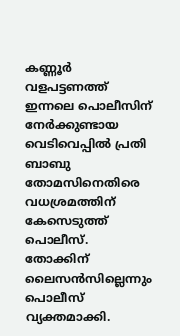കണ്ണൂർ വളപട്ടണത്ത് ഇന്നലെ പൊലീസിന് നേർക്കുണ്ടായ വെടിവെപ്പിൽ പ്രതി ബാബു തോമസിനെതിരെ വധശ്രമത്തിന് കേസെടുത്ത് പൊലീസ്. തോക്കിന് ലൈസൻസില്ലെന്നും പൊലീസ് വ്യക്തമാക്കി.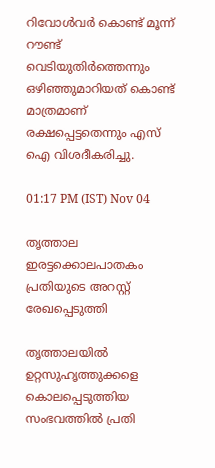റിവോൾവർ കൊണ്ട് മൂന്ന് റൗണ്ട് വെടിയുതിർത്തെന്നും ഒഴിഞ്ഞുമാറിയത് കൊണ്ട് മാത്രമാണ് രക്ഷപ്പെട്ടതെന്നും എസ് ഐ വിശദീകരിച്ചു.

01:17 PM (IST) Nov 04

തൃത്താല ഇരട്ടക്കൊലപാതകം പ്രതിയുടെ അറസ്റ്റ് രേഖപ്പെടുത്തി

തൃത്താലയിൽ ഉറ്റസുഹൃത്തുക്കളെ കൊലപ്പെടുത്തിയ സംഭവത്തിൽ പ്രതി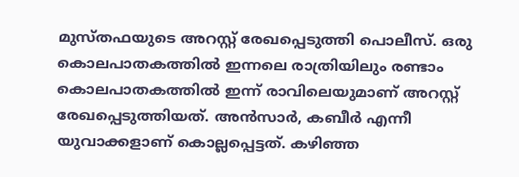മുസ്തഫയുടെ അറസ്റ്റ് രേഖപ്പെടുത്തി പൊലീസ്. ഒരു കൊലപാതകത്തില്‍ ഇന്നലെ രാത്രിയിലും രണ്ടാം കൊലപാതകത്തില്‍ ഇന്ന് രാവിലെയുമാണ് അറസ്റ്റ് രേഖപ്പെടുത്തിയത്. അൻസാർ, കബീർ എന്നീ യുവാക്കളാണ് കൊല്ലപ്പെട്ടത്. കഴിഞ്ഞ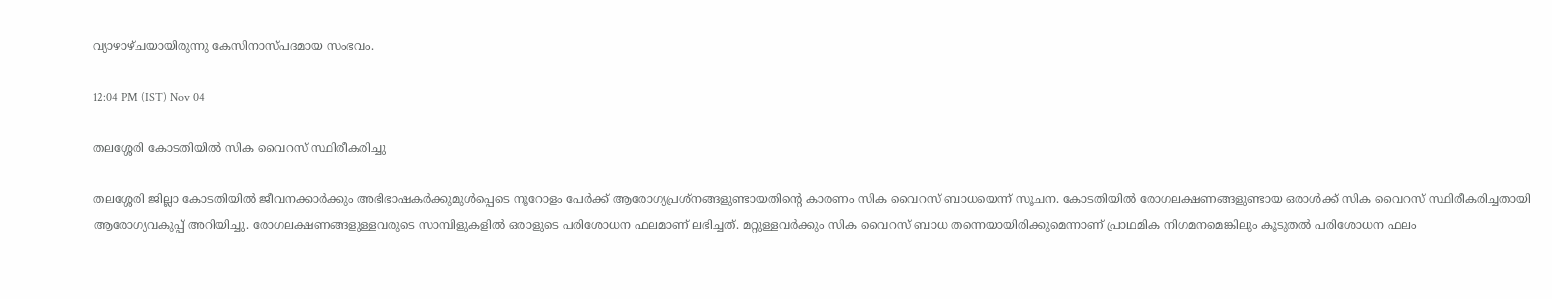വ്യാഴാഴ്ചയായിരുന്നു കേസിനാസ്പദമായ സംഭവം.

12:04 PM (IST) Nov 04

തലശ്ശേരി കോടതിയില്‍ സിക വൈറസ് സ്ഥിരീകരിച്ചു

തലശ്ശേരി ജില്ലാ കോടതിയില്‍ ജീവനക്കാര്‍ക്കും അഭിഭാഷകര്‍ക്കുമുള്‍പ്പെടെ നൂറോളം പേര്‍ക്ക് ആരോഗ്യപ്രശ്നങ്ങളുണ്ടായതിന്‍റെ കാരണം സിക വൈറസ് ബാധയെന്ന് സൂചന. കോടതിയില്‍ രോഗലക്ഷണങ്ങളുണ്ടായ ഒരാള്‍ക്ക് സിക വൈറസ് സ്ഥിരീകരിച്ചതായി ആരോഗ്യവകുപ്പ് അറിയിച്ചു. രോഗലക്ഷണങ്ങളുള്ളവരുടെ സാമ്പിളുകളില്‍ ഒരാളുടെ പരിശോധന ഫലമാണ് ലഭിച്ചത്. മറ്റുള്ളവര്‍ക്കും സിക വൈറസ് ബാധ തന്നെയായിരിക്കുമെന്നാണ് പ്രാഥമിക നിഗമനമെങ്കിലും കൂടുതല്‍ പരിശോധന ഫലം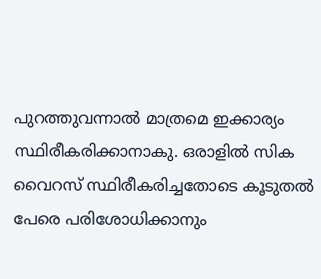പുറത്തുവന്നാല്‍ മാത്രമെ ഇക്കാര്യം സ്ഥിരീകരിക്കാനാകു. ഒരാളില്‍ സിക വൈറസ് സ്ഥിരീകരിച്ചതോടെ കൂടുതല്‍ പേരെ പരിശോധിക്കാനും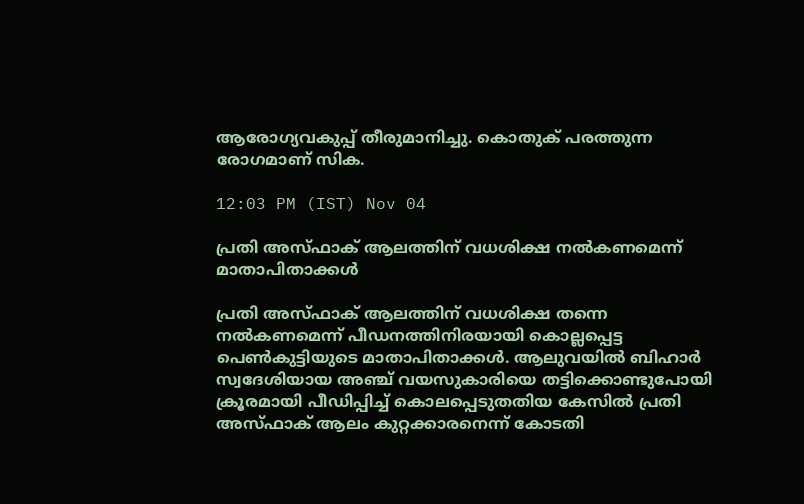ആരോഗ്യവകുപ്പ് തീരുമാനിച്ചു. കൊതുക് പരത്തുന്ന രോഗമാണ് സിക.

12:03 PM (IST) Nov 04

പ്രതി അസ്ഫാക് ആലത്തിന് വധശിക്ഷ നല്‍കണമെന്ന് മാതാപിതാക്കള്‍

പ്രതി അസ്ഫാക് ആലത്തിന് വധശിക്ഷ തന്നെ നല്‍കണമെന്ന് പീഡനത്തിനിരയായി കൊല്ലപ്പെട്ട പെണ്‍കുട്ടിയുടെ മാതാപിതാക്കള്‍. ആലുവയില്‍ ബിഹാര്‍ സ്വദേശിയായ അഞ്ച് വയസുകാരിയെ തട്ടിക്കൊണ്ടുപോയി ക്രൂരമായി പീഡിപ്പിച്ച് കൊലപ്പെടുതതിയ കേസില്‍ പ്രതി അസ്ഫാക് ആലം കുറ്റക്കാരനെന്ന് കോടതി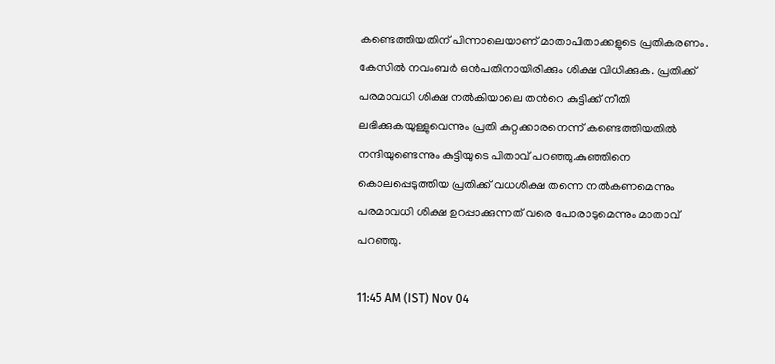കണ്ടെത്തിയതിന് പിന്നാലെയാണ് മാതാപിതാക്കളുടെ പ്രതികരണം. കേസില്‍ നവംബര്‍ ഒന്‍പതിനായിരിക്കും ശിക്ഷ വിധിക്കുക. പ്രതിക്ക് പരമാവധി ശിക്ഷ നല്‍കിയാലെ തന്‍റെ കുട്ടിക്ക് നീതി ലഭിക്കുകയുള്ളുവെന്നും പ്രതി കുറ്റക്കാരനെന്ന് കണ്ടെത്തിയതില്‍ നന്ദിയുണ്ടെന്നും കുട്ടിയുടെ പിതാവ് പറഞ്ഞു.കുഞ്ഞിനെ കൊലപ്പെടുത്തിയ പ്രതിക്ക് വധശിക്ഷ തന്നെ നല്‍കണമെന്നും പരമാവധി ശിക്ഷ ഉറപ്പാക്കുന്നത് വരെ പോരാടുമെന്നും മാതാവ് പറഞ്ഞു.

11:45 AM (IST) Nov 04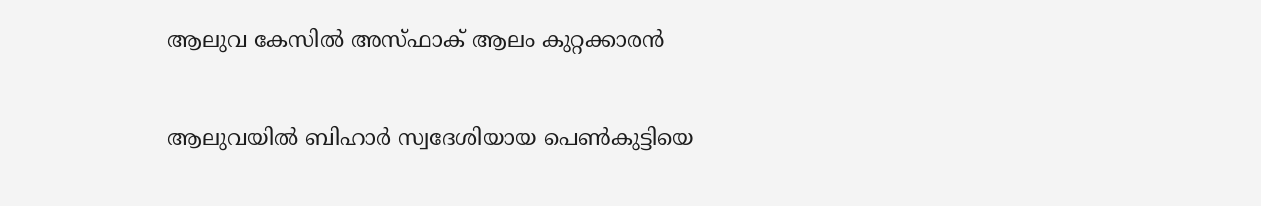ആലുവ കേസിൽ അസ്‌ഫാക് ആലം കുറ്റക്കാരൻ

ആലുവയിൽ ബിഹാർ സ്വദേശിയായ പെൺകുട്ടിയെ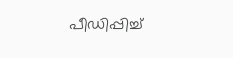പീഡിപ്പിച്ച്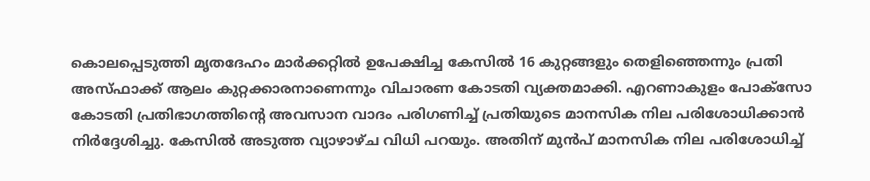കൊലപ്പെടുത്തി മൃതദേഹം മാർക്കറ്റിൽ ഉപേക്ഷിച്ച കേസിൽ 16 കുറ്റങ്ങളും തെളിഞ്ഞെന്നും പ്രതി അസ്ഫാക്ക് ആലം കുറ്റക്കാരനാണെന്നും വിചാരണ കോടതി വ്യക്തമാക്കി. എറണാകുളം പോക്സോ കോടതി പ്രതിഭാഗത്തിന്റെ അവസാന വാദം പരിഗണിച്ച് പ്രതിയുടെ മാനസിക നില പരിശോധിക്കാൻ നിർദ്ദേശിച്ചു. കേസിൽ അടുത്ത വ്യാഴാഴ്ച വിധി പറയും. അതിന് മുൻപ് മാനസിക നില പരിശോധിച്ച്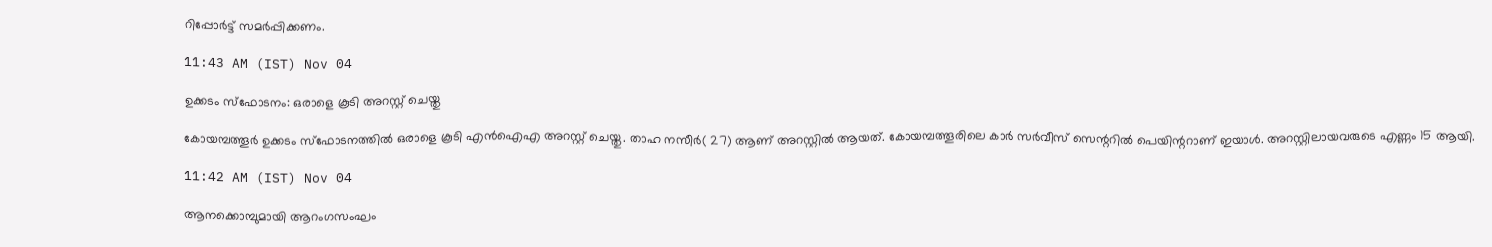റിപ്പോർട്ട് സമർപ്പിക്കണം.

11:43 AM (IST) Nov 04

ഉക്കടം സ്ഫോടനം: ഒരാളെ കൂടി അറസ്റ്റ് ചെയ്തു

കോയമ്പത്തൂർ ഉക്കടം സ്ഫോടനത്തിൽ ഒരാളെ കൂടി എൻഐഎ അറസ്റ്റ് ചെയ്തു. താഹ നസീർ( 27) ആണ് അറസ്റ്റിൽ ആയത്. കോയമ്പത്തൂരിലെ കാർ സർവീസ് സെന്ററിൽ പെയിന്ററാണ് ഇയാൾ. അറസ്റ്റിലായവരുടെ എണ്ണം 15 ആയി.

11:42 AM (IST) Nov 04

ആനക്കൊമ്പുമായി ആറംഗസംഘം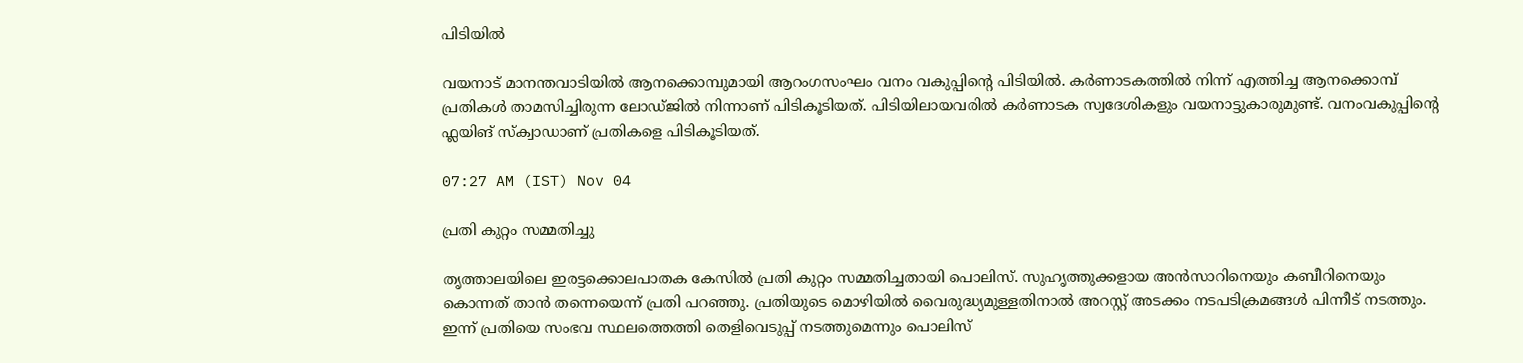പിടിയിൽ

വയനാട് മാനന്തവാടിയിൽ ആനക്കൊമ്പുമായി ആറംഗസംഘം വനം വകുപ്പിന്റെ പിടിയിൽ. കർണാടകത്തിൽ നിന്ന് എത്തിച്ച ആനക്കൊമ്പ് പ്രതികൾ താമസിച്ചിരുന്ന ലോഡ്ജിൽ നിന്നാണ് പിടികൂടിയത്. പിടിയിലായവരിൽ കർണാടക സ്വദേശികളും വയനാട്ടുകാരുമുണ്ട്. വനംവകുപ്പിന്റെ ഫ്ലയിങ് സ്ക്വാഡാണ് പ്രതികളെ പിടികൂടിയത്.

07:27 AM (IST) Nov 04

പ്രതി കുറ്റം സമ്മതിച്ചു

തൃത്താലയിലെ ഇരട്ടക്കൊലപാതക കേസിൽ പ്രതി കുറ്റം സമ്മതിച്ചതായി പൊലിസ്. സുഹൃത്തുക്കളായ അന്‍സാറിനെയും കബീറിനെയും കൊന്നത് താന്‍ തന്നെയെന്ന് പ്രതി പറഞ്ഞു. പ്രതിയുടെ മൊഴിയില്‍ വൈരുദ്ധ്യമുള്ളതിനാല്‍ അറസ്റ്റ് അടക്കം നടപടിക്രമങ്ങള്‍ പിന്നീട് നടത്തും. ഇന്ന് പ്രതിയെ സംഭവ സ്ഥലത്തെത്തി തെളിവെടുപ്പ് നടത്തുമെന്നും പൊലിസ്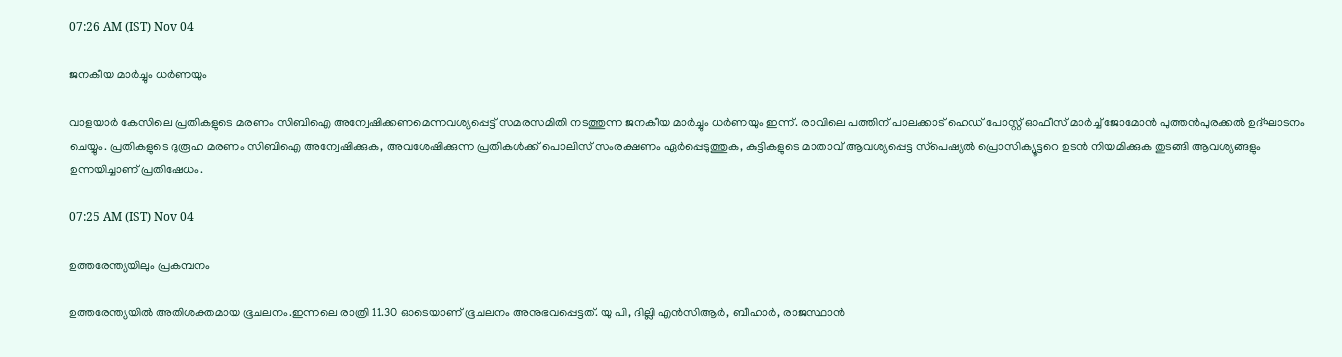07:26 AM (IST) Nov 04

ജനകീയ മാര്‍ച്ചും ധര്‍ണയും

വാളയാര്‍ കേസിലെ പ്രതികളുടെ മരണം സിബിഐ അന്വേഷിക്കണമെന്നവശ്യപ്പെട്ട് സമരസമിതി നടത്തുന്ന ജനകീയ മാര്‍ച്ചും ധര്‍ണയും ഇന്ന്. രാവിലെ പത്തിന് പാലക്കാട് ഹെഡ് പോസ്റ്റ് ഓഫീസ് മാര്‍ച്ച് ജോമോന്‍ പുത്തന്‍പുരക്കല്‍ ഉദ്ഘാടനം ചെയ്യും. പ്രതികളുടെ ദുരൂഹ മരണം സിബിഐ അന്വേഷിക്കുക, അവശേഷിക്കുന്ന പ്രതികള്‍ക്ക് പൊലിസ് സംരക്ഷണം ഏര്‍പ്പെടുത്തുക, കുട്ടികളുടെ മാതാവ് ആവശ്യപ്പെട്ട സ്‌പെഷ്യല്‍ പ്രൊസിക്യൂട്ടറെ ഉടന്‍ നിയമിക്കുക തുടങ്ങി ആവശ്യങ്ങളും ഉന്നയിച്ചാണ് പ്രതിഷേധം.

07:25 AM (IST) Nov 04

ഉത്തരേന്ത്യയിലും പ്രകമ്പനം

ഉത്തരേന്ത്യയിൽ അതിശക്തമായ ഭൂചലനം.ഇന്നലെ രാത്രി 11.30 ഓടെയാണ് ഭൂചലനം അനുഭവപ്പെട്ടത്. യു പി, ദില്ലി എൻസിആർ, ബീഹാർ, രാജസ്ഥാൻ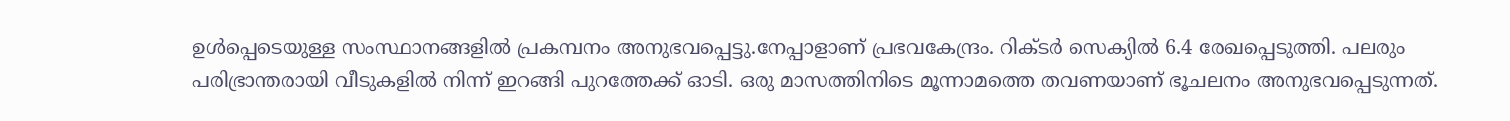ഉൾപ്പെടെയുള്ള സംസ്ഥാനങ്ങളിൽ പ്രകമ്പനം അനുഭവപ്പെട്ടു.നേപ്പാളാണ് പ്രഭവകേന്ദ്രം. റിക്ടർ സെക്യിൽ 6.4 രേഖപ്പെടുത്തി. പലരും പരിഭ്രാന്തരായി വീടുകളിൽ നിന്ന് ഇറങ്ങി പുറത്തേക്ക് ഓടി. ഒരു മാസത്തിനിടെ മൂന്നാമത്തെ തവണയാണ് ഭൂചലനം അനുഭവപ്പെടുന്നത്.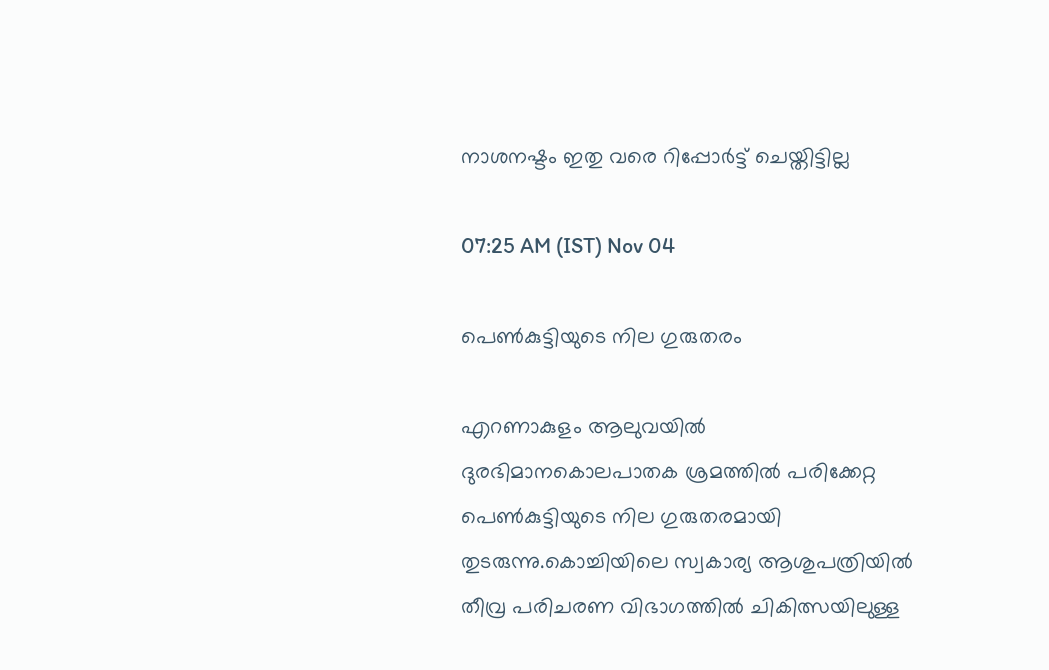നാശനഷ്ടം ഇതു വരെ റിപ്പോർട്ട് ചെയ്തിട്ടില്ല

07:25 AM (IST) Nov 04

പെൺകുട്ടിയുടെ നില ഗുരുതരം

എറണാകുളം ആലുവയില്‍ ദുരഭിമാനകൊലപാതക ശ്രമത്തില്‍ പരിക്കേറ്റ പെൺകുട്ടിയുടെ നില ഗുരുതരമായി തുടരുന്നു.കൊച്ചിയിലെ സ്വകാര്യ ആശുപത്രിയില്‍ തീവ്ര പരിചരണ വിഭാഗത്തില്‍ ചികിത്സയിലുള്ള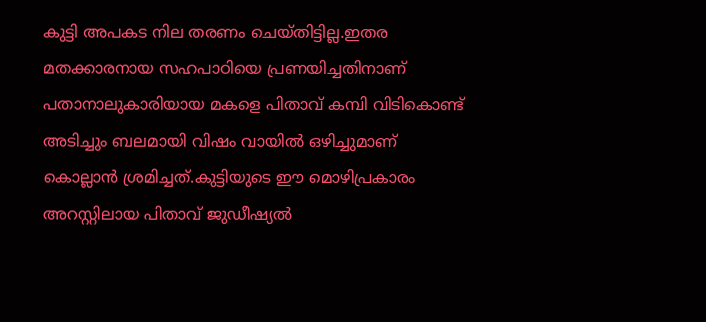കുട്ടി അപകട നില തരണം ചെയ്തിട്ടില്ല.ഇതര മതക്കാരനായ സഹപാഠിയെ പ്രണയിച്ചതിനാണ് പതാനാലുകാരിയായ മകളെ പിതാവ് കമ്പി വിടികൊണ്ട് അടിച്ചും ബലമായി വിഷം വായില്‍ ഒഴിച്ചുമാണ് കൊല്ലാൻ ശ്രമിച്ചത്.കുട്ടിയുടെ ഈ മൊഴിപ്രകാരം അറസ്റ്റിലായ പിതാവ് ജുഡീഷ്യല്‍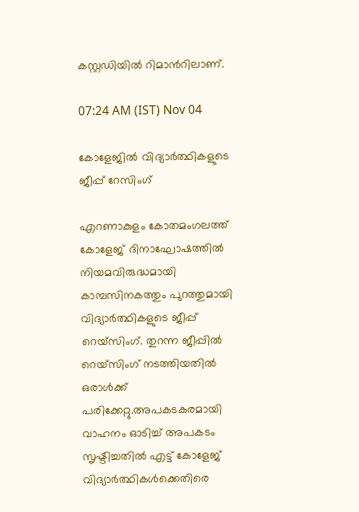കസ്റ്റഡിയില്‍ റിമാന്‍റിലാണ്.

07:24 AM (IST) Nov 04

കോളേജിൽ വിദ്യാർത്ഥികളുടെ ജീപ്പ് റേസിംഗ്

എറണാകുളം കോതമംഗലത്ത് കോളേജ് ദിനാഘോഷത്തിൽ നിയമവിരുദ്ധമായി കാമ്പസിനകത്തും പുറത്തുമായി വിദ്യാർത്ഥികളുടെ ജീപ്പ് റെയ്സിംഗ്. തുറന്ന ജീപ്പിൽ റെയ്സിംഗ് നടത്തിയതില്‍ ഒരാൾക്ക് പരിക്കേറ്റു.അപകടകരമായി വാഹനം ഓടിച്ച് അപകടം സൃഷ്ടിച്ചതിൽ എട്ട് കോളേജ് വിദ്യാർത്ഥികൾക്കെതിരെ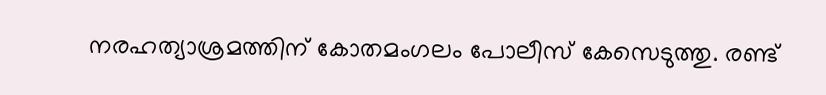നരഹത്യാശ്രമത്തിന് കോതമംഗലം പോലീസ് കേസെടുത്തു. രണ്ട്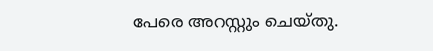പേരെ അറസ്റ്റും ചെയ്തു.